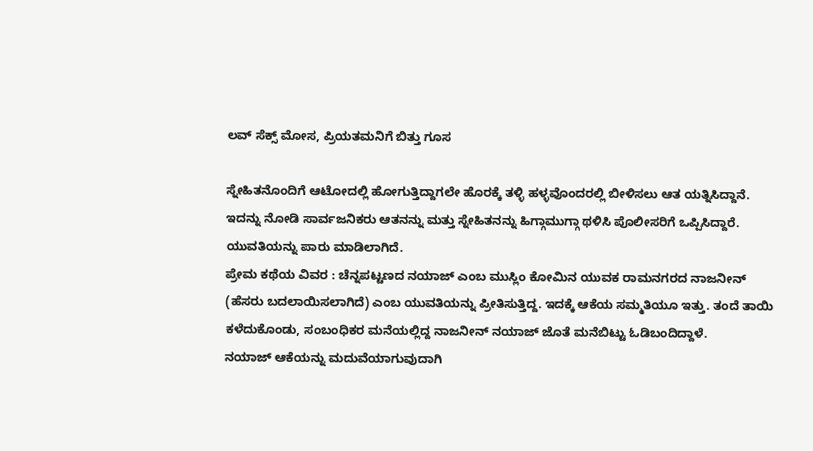ಲವ್ ಸೆಕ್ಸ್ ಮೋಸ, ಪ್ರಿಯತಮನಿಗೆ ಬಿತ್ತು ಗೂಸ

ಸ್ನೇಹಿತನೊಂದಿಗೆ ಆಟೋದಲ್ಲಿ ಹೋಗುತ್ತಿದ್ದಾಗಲೇ ಹೊರಕ್ಕೆ ತಳ್ಳಿ ಹಳ್ಳವೊಂದರಲ್ಲಿ ಬೀಳಿಸಲು ಆತ ಯತ್ನಿಸಿದ್ದಾನೆ. ಇದನ್ನು ನೋಡಿ ಸಾರ್ವಜನಿಕರು ಆತನನ್ನು ಮತ್ತು ಸ್ನೇಹಿತನನ್ನು ಹಿಗ್ಗಾಮುಗ್ಗಾ ಥಳಿಸಿ ಪೊಲೀಸರಿಗೆ ಒಪ್ಪಿಸಿದ್ದಾರೆ. ಯುವತಿಯನ್ನು ಪಾರು ಮಾಡಿಲಾಗಿದೆ.
ಪ್ರೇಮ ಕಥೆಯ ವಿವರ : ಚೆನ್ನಪಟ್ಟಣದ ನಯಾಜ್ ಎಂಬ ಮುಸ್ಲಿಂ ಕೋಮಿನ ಯುವಕ ರಾಮನಗರದ ನಾಜನೀನ್ (ಹೆಸರು ಬದಲಾಯಿಸಲಾಗಿದೆ) ಎಂಬ ಯುವತಿಯನ್ನು ಪ್ರೀತಿಸುತ್ತಿದ್ದ. ಇದಕ್ಕೆ ಆಕೆಯ ಸಮ್ಮತಿಯೂ ಇತ್ತು. ತಂದೆ ತಾಯಿ ಕಳೆದುಕೊಂಡು, ಸಂಬಂಧಿಕರ ಮನೆಯಲ್ಲಿದ್ದ ನಾಜನೀನ್ ನಯಾಜ್ ಜೊತೆ ಮನೆಬಿಟ್ಟು ಓಡಿಬಂದಿದ್ದಾಳೆ.
ನಯಾಜ್ ಆಕೆಯನ್ನು ಮದುವೆಯಾಗುವುದಾಗಿ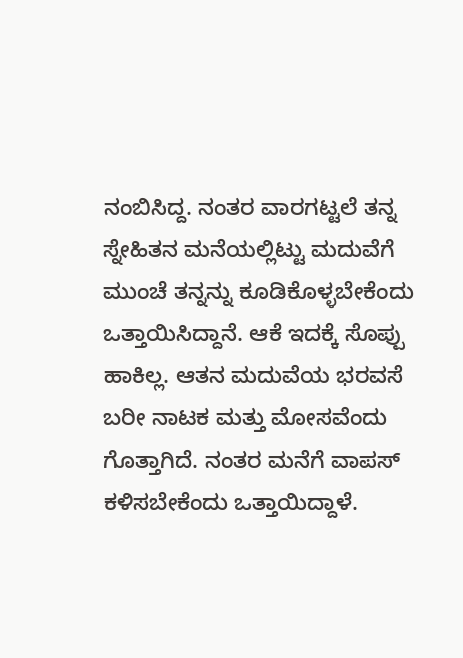ನಂಬಿಸಿದ್ದ. ನಂತರ ವಾರಗಟ್ಟಲೆ ತನ್ನ ಸ್ನೇಹಿತನ ಮನೆಯಲ್ಲಿಟ್ಟು ಮದುವೆಗೆ ಮುಂಚೆ ತನ್ನನ್ನು ಕೂಡಿಕೊಳ್ಳಬೇಕೆಂದು ಒತ್ತಾಯಿಸಿದ್ದಾನೆ. ಆಕೆ ಇದಕ್ಕೆ ಸೊಪ್ಪು ಹಾಕಿಲ್ಲ. ಆತನ ಮದುವೆಯ ಭರವಸೆ ಬರೀ ನಾಟಕ ಮತ್ತು ಮೋಸವೆಂದು ಗೊತ್ತಾಗಿದೆ. ನಂತರ ಮನೆಗೆ ವಾಪಸ್ ಕಳಿಸಬೇಕೆಂದು ಒತ್ತಾಯಿದ್ದಾಳೆ.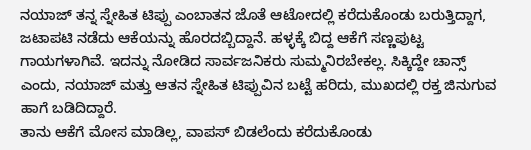ನಯಾಜ್ ತನ್ನ ಸ್ನೇಹಿತ ಟಿಪ್ಪು ಎಂಬಾತನ ಜೊತೆ ಆಟೋದಲ್ಲಿ ಕರೆದುಕೊಂಡು ಬರುತ್ತಿದ್ದಾಗ, ಜಟಾಪಟಿ ನಡೆದು ಆಕೆಯನ್ನು ಹೊರದಬ್ಬಿದ್ದಾನೆ. ಹಳ್ಳಕ್ಕೆ ಬಿದ್ದ ಆಕೆಗೆ ಸಣ್ಣಪುಟ್ಟ ಗಾಯಗಳಾಗಿವೆ. ಇದನ್ನು ನೋಡಿದ ಸಾರ್ವಜನಿಕರು ಸುಮ್ಮನಿರಬೇಕಲ್ಲ. ಸಿಕ್ಕಿದ್ದೇ ಚಾನ್ಸ್ ಎಂದು, ನಯಾಜ್ ಮತ್ತು ಆತನ ಸ್ನೇಹಿತ ಟಿಪ್ಪುವಿನ ಬಟ್ಟೆ ಹರಿದು, ಮುಖದಲ್ಲಿ ರಕ್ತ ಜಿನುಗುವ ಹಾಗೆ ಬಡಿದಿದ್ದಾರೆ.
ತಾನು ಆಕೆಗೆ ಮೋಸ ಮಾಡಿಲ್ಲ, ವಾಪಸ್ ಬಿಡಲೆಂದು ಕರೆದುಕೊಂಡು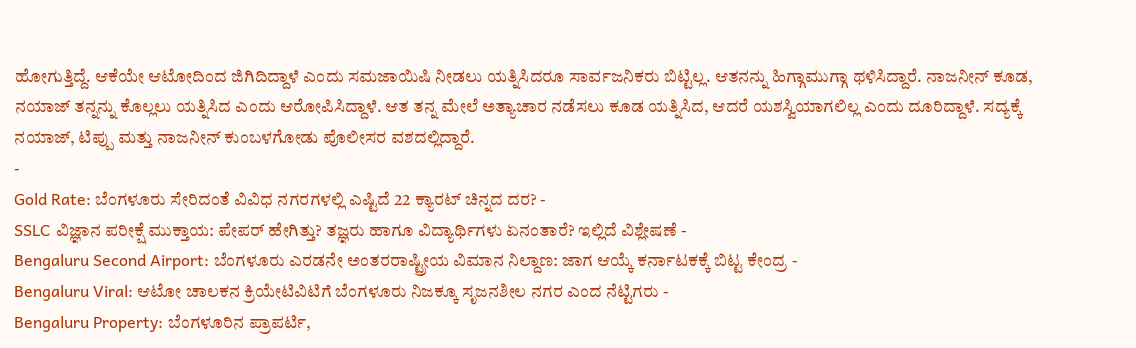ಹೋಗುತ್ತಿದ್ದೆ. ಆಕೆಯೇ ಆಟೋದಿಂದ ಜಿಗಿದಿದ್ದಾಳೆ ಎಂದು ಸಮಜಾಯಿಷಿ ನೀಡಲು ಯತ್ನಿಸಿದರೂ ಸಾರ್ವಜನಿಕರು ಬಿಟ್ಟಿಲ್ಲ. ಆತನನ್ನು ಹಿಗ್ಗಾಮುಗ್ಗಾ ಥಳಿಸಿದ್ದಾರೆ. ನಾಜನೀನ್ ಕೂಡ, ನಯಾಜ್ ತನ್ನನ್ನು ಕೊಲ್ಲಲು ಯತ್ನಿಸಿದ ಎಂದು ಆರೋಪಿಸಿದ್ದಾಳೆ. ಆತ ತನ್ನ ಮೇಲೆ ಅತ್ಯಾಚಾರ ನಡೆಸಲು ಕೂಡ ಯತ್ನಿಸಿದ, ಆದರೆ ಯಶಸ್ವಿಯಾಗಲಿಲ್ಲ ಎಂದು ದೂರಿದ್ದಾಳೆ. ಸದ್ಯಕ್ಕೆ ನಯಾಜ್, ಟಿಪ್ಪು ಮತ್ತು ನಾಜನೀನ್ ಕುಂಬಳಗೋಡು ಪೊಲೀಸರ ವಶದಲ್ಲಿದ್ದಾರೆ.
-
Gold Rate: ಬೆಂಗಳೂರು ಸೇರಿದಂತೆ ವಿವಿಧ ನಗರಗಳಲ್ಲಿ ಎಷ್ಟಿದೆ 22 ಕ್ಯಾರಟ್ ಚಿನ್ನದ ದರ? -
SSLC ವಿಜ್ಞಾನ ಪರೀಕ್ಷೆ ಮುಕ್ತಾಯ: ಪೇಪರ್ ಹೇಗಿತ್ತು? ತಜ್ಞರು ಹಾಗೂ ವಿದ್ಯಾರ್ಥಿಗಳು ಏನಂತಾರೆ? ಇಲ್ಲಿದೆ ವಿಶ್ಲೇಷಣೆ -
Bengaluru Second Airport: ಬೆಂಗಳೂರು ಎರಡನೇ ಅಂತರರಾಷ್ಟ್ರೀಯ ವಿಮಾನ ನಿಲ್ದಾಣ: ಜಾಗ ಆಯ್ಕೆ ಕರ್ನಾಟಕಕ್ಕೆ ಬಿಟ್ಟ ಕೇಂದ್ರ -
Bengaluru Viral: ಆಟೋ ಚಾಲಕನ ಕ್ರಿಯೇಟಿವಿಟಿಗೆ ಬೆಂಗಳೂರು ನಿಜಕ್ಕೂ ಸೃಜನಶೀಲ ನಗರ ಎಂದ ನೆಟ್ಟಿಗರು -
Bengaluru Property: ಬೆಂಗಳೂರಿನ ಪ್ರಾಪರ್ಟಿ,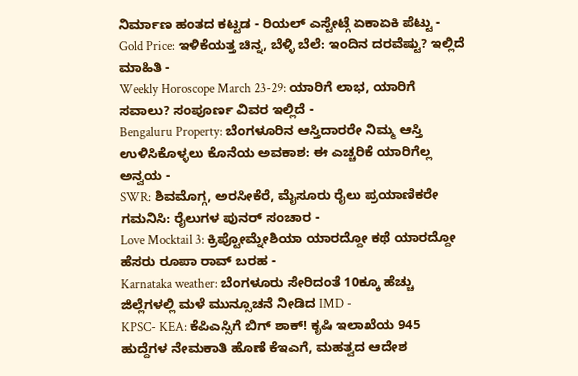ನಿರ್ಮಾಣ ಹಂತದ ಕಟ್ಟಡ - ರಿಯಲ್ ಎಸ್ಟೇಟ್ಗೆ ಏಕಾಏಕಿ ಪೆಟ್ಟು -
Gold Price: ಇಳಿಕೆಯತ್ತ ಚಿನ್ನ, ಬೆಳ್ಳಿ ಬೆಲೆ: ಇಂದಿನ ದರವೆಷ್ಟು? ಇಲ್ಲಿದೆ ಮಾಹಿತಿ -
Weekly Horoscope March 23-29: ಯಾರಿಗೆ ಲಾಭ, ಯಾರಿಗೆ ಸವಾಲು? ಸಂಪೂರ್ಣ ವಿವರ ಇಲ್ಲಿದೆ -
Bengaluru Property: ಬೆಂಗಳೂರಿನ ಆಸ್ತಿದಾರರೇ ನಿಮ್ಮ ಆಸ್ತಿ ಉಳಿಸಿಕೊಳ್ಳಲು ಕೊನೆಯ ಅವಕಾಶ: ಈ ಎಚ್ಚರಿಕೆ ಯಾರಿಗೆಲ್ಲ ಅನ್ವಯ -
SWR: ಶಿವಮೊಗ್ಗ, ಅರಸೀಕೆರೆ, ಮೈಸೂರು ರೈಲು ಪ್ರಯಾಣಿಕರೇ ಗಮನಿಸಿ: ರೈಲುಗಳ ಪುನರ್ ಸಂಚಾರ -
Love Mocktail 3: ಕ್ರಿಪ್ಟೋಮ್ನೇಶಿಯಾ ಯಾರದ್ದೋ ಕಥೆ ಯಾರದ್ದೋ ಹೆಸರು ರೂಪಾ ರಾವ್ ಬರಹ -
Karnataka weather: ಬೆಂಗಳೂರು ಸೇರಿದಂತೆ 10ಕ್ಕೂ ಹೆಚ್ಚು ಜಿಲ್ಲೆಗಳಲ್ಲಿ ಮಳೆ ಮುನ್ಸೂಚನೆ ನೀಡಿದ IMD -
KPSC- KEA: ಕೆಪಿಎಸ್ಸಿಗೆ ಬಿಗ್ ಶಾಕ್! ಕೃಷಿ ಇಲಾಖೆಯ 945 ಹುದ್ದೆಗಳ ನೇಮಕಾತಿ ಹೊಣೆ ಕೆಇಎಗೆ, ಮಹತ್ವದ ಆದೇಶ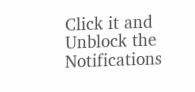Click it and Unblock the Notifications